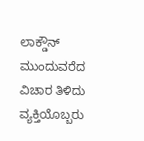ಲಾಕ್ಡೌನ್ ಮುಂದುವರೆದ ವಿಚಾರ ತಿಳಿದು ವ್ಯಕ್ತಿಯೊಬ್ಬರು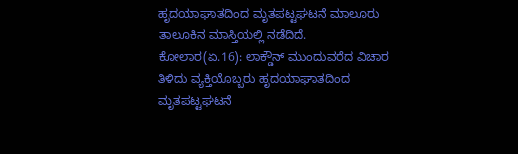ಹೃದಯಾಘಾತದಿಂದ ಮೃತಪಟ್ಟಘಟನೆ ಮಾಲೂರು ತಾಲೂಕಿನ ಮಾಸ್ತಿಯಲ್ಲಿ ನಡೆದಿದೆ.
ಕೋಲಾರ(ಏ.16): ಲಾಕ್ಡೌನ್ ಮುಂದುವರೆದ ವಿಚಾರ ತಿಳಿದು ವ್ಯಕ್ತಿಯೊಬ್ಬರು ಹೃದಯಾಘಾತದಿಂದ ಮೃತಪಟ್ಟಘಟನೆ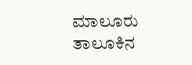ಮಾಲೂರು ತಾಲೂಕಿನ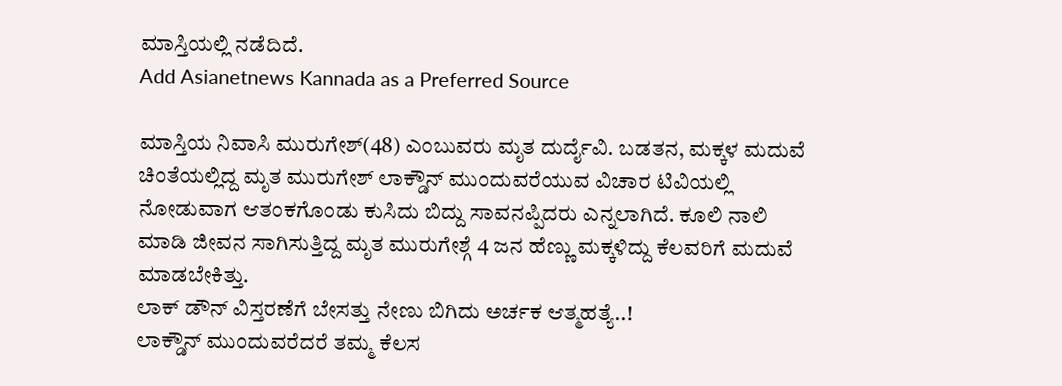ಮಾಸ್ತಿಯಲ್ಲಿ ನಡೆದಿದೆ.
Add Asianetnews Kannada as a Preferred Source

ಮಾಸ್ತಿಯ ನಿವಾಸಿ ಮುರುಗೇಶ್(48) ಎಂಬುವರು ಮೃತ ದುರ್ದೈವಿ. ಬಡತನ, ಮಕ್ಕಳ ಮದುವೆ ಚಿಂತೆಯಲ್ಲಿದ್ದ ಮೃತ ಮುರುಗೇಶ್ ಲಾಕ್ಡೌನ್ ಮುಂದುವರೆಯುವ ವಿಚಾರ ಟಿವಿಯಲ್ಲಿ ನೋಡುವಾಗ ಆತಂಕಗೊಂಡು ಕುಸಿದು ಬಿದ್ದು ಸಾವನಪ್ಪಿದರು ಎನ್ನಲಾಗಿದೆ. ಕೂಲಿ ನಾಲಿ ಮಾಡಿ ಜೀವನ ಸಾಗಿಸುತ್ತಿದ್ದ ಮೃತ ಮುರುಗೇಶ್ಗೆ 4 ಜನ ಹೆಣ್ಣು ಮಕ್ಕಳಿದ್ದು ಕೆಲವರಿಗೆ ಮದುವೆ ಮಾಡಬೇಕಿತ್ತು.
ಲಾಕ್ ಡೌನ್ ವಿಸ್ತರಣೆಗೆ ಬೇಸತ್ತು ನೇಣು ಬಿಗಿದು ಅರ್ಚಕ ಆತ್ಮಹತ್ಯೆ..!
ಲಾಕ್ಡೌನ್ ಮುಂದುವರೆದರೆ ತಮ್ಮ ಕೆಲಸ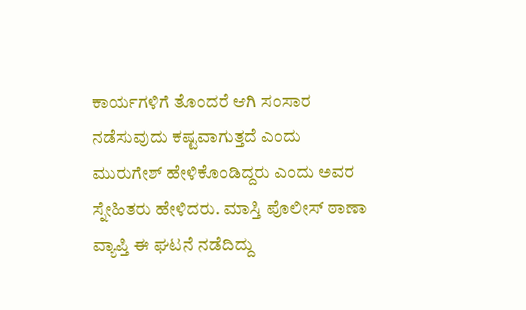ಕಾರ್ಯಗಳಿಗೆ ತೊಂದರೆ ಆಗಿ ಸಂಸಾರ ನಡೆಸುವುದು ಕಷ್ಟವಾಗುತ್ತದೆ ಎಂದು ಮುರುಗೇಶ್ ಹೇಳಿಕೊಂಡಿದ್ದರು ಎಂದು ಅವರ ಸ್ನೇಹಿತರು ಹೇಳಿದರು. ಮಾಸ್ತಿ ಪೊಲೀಸ್ ಠಾಣಾ ವ್ಯಾಪ್ತಿ ಈ ಘಟನೆ ನಡೆದಿದ್ದು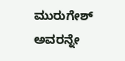ಮುರುಗೇಶ್ ಅವರನ್ನೇ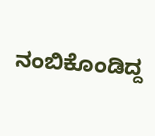ನಂಬಿಕೊಂಡಿದ್ದ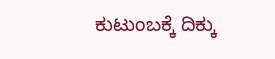ಕುಟುಂಬಕ್ಕೆ ದಿಕ್ಕು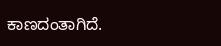ಕಾಣದಂತಾಗಿದೆ.